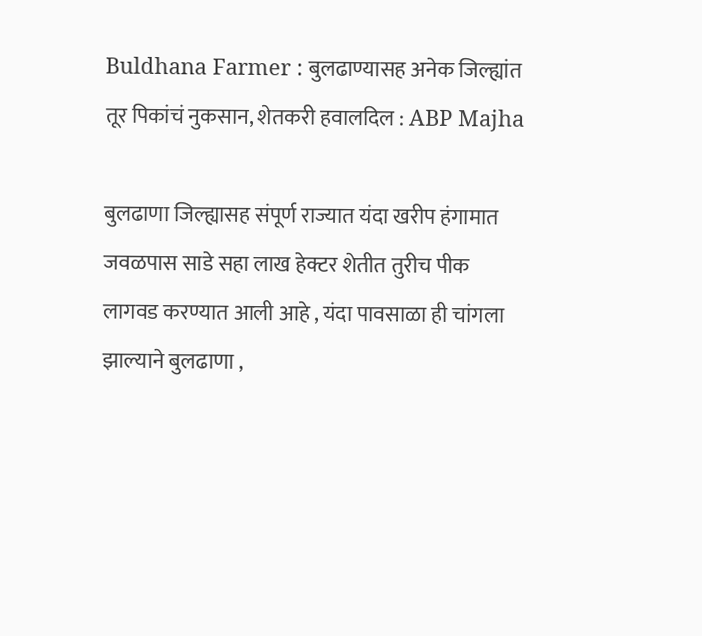Buldhana Farmer : बुलढाण्यासह अनेक जिल्ह्यांत तूर पिकांचं नुकसान, शेतकरी हवालदिल : ABP Majha

बुलढाणा जिल्ह्यासह संपूर्ण राज्यात यंदा खरीप हंगामात जवळपास साडे सहा लाख हेक्टर शेतीत तुरीच पीक लागवड करण्यात आली आहे , यंदा पावसाळा ही चांगला झाल्याने बुलढाणा ,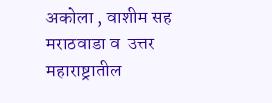अकोला , वाशीम सह मराठवाडा व  उत्तर महाराष्ट्रातील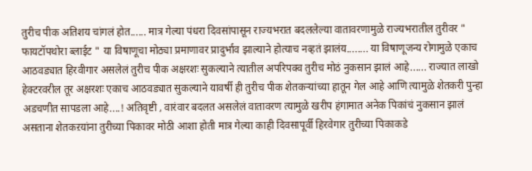तुरीच पीक अतिशय चांगलं होत...... मात्र गेल्या पंधरा दिवसांपासून राज्यभरात बदललेल्या वातावरणामुळे राज्यभरातील तुरीवर " फायटॉपथोरा ब्लाईट " या विषाणूचा मोठ्या प्रमाणावर प्रादुर्भाव झाल्याने होत्याच नव्हतं झालंय........ या विषाणूजन्य रोगामुळे एकाच आठवड्यात हिरवीगार असलेलं तुरीच पीक अक्षरशः सुकल्याने त्यातील अपरिपक्व तुरीच मोठं नुकसान झालं आहे...... राज्यात लाखो हेक्टरवरील तूर अक्षरशः एकाच आठवड्यात सुकल्याने यावर्षी ही तुरीच पीक शेतकऱ्यांच्या हातून गेल आहे आणि त्यामुळे शेतकरी पुन्हा अडचणीत सापडला आहे....! अतिवृष्टी , वारंवार बदलत असलेलं वातावरण त्यामुळे खरीप हंगामात अनेक पिकांचं नुकसान झालं असताना शेतकऱयांना तुरीच्या पिकावर मोठी आशा होती मात्र गेल्या काही दिवसापूर्वी हिरवेगार तुरीच्या पिकाकडे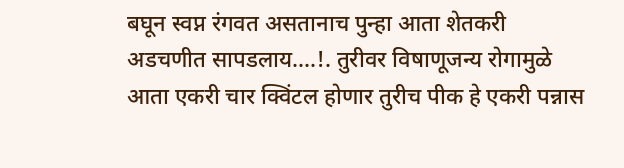बघून स्वप्न रंगवत असतानाच पुन्हा आता शेतकरी अडचणीत सापडलाय....!. तुरीवर विषाणूजन्य रोगामुळे आता एकरी चार क्विंटल होणार तुरीच पीक हे एकरी पन्नास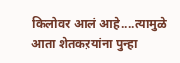किलोवर आलं आहे....त्यामुळे आता शेतकऱयांना पुन्हा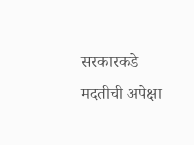सरकारकडे मदतीची अपेक्षा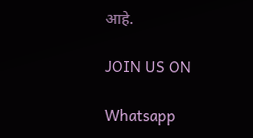आहे.

JOIN US ON

Whatsapp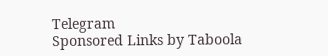Telegram
Sponsored Links by Taboola